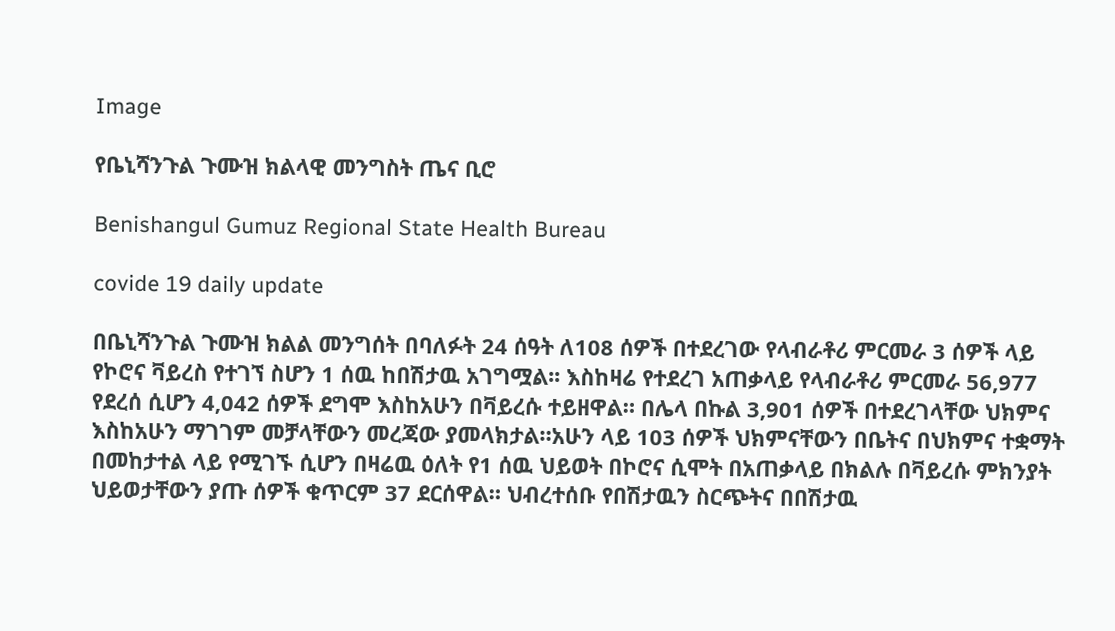Image

የቤኒሻንጉል ጉሙዝ ክልላዊ መንግስት ጤና ቢሮ

Benishangul Gumuz Regional State Health Bureau

covide 19 daily update

በቤኒሻንጉል ጉሙዝ ክልል መንግሰት በባለፉት 24 ሰዓት ለ108 ሰዎች በተደረገው የላብራቶሪ ምርመራ 3 ሰዎች ላይ የኮሮና ቫይረስ የተገኘ ስሆን 1 ሰዉ ከበሽታዉ አገግሟል፡፡ እስከዛሬ የተደረገ አጠቃላይ የላብራቶሪ ምርመራ 56,977 የደረሰ ሲሆን 4,042 ሰዎች ደግሞ እስከአሁን በቫይረሱ ተይዘዋል። በሌላ በኩል 3,901 ሰዎች በተደረገላቸው ህክምና እስከአሁን ማገገም መቻላቸውን መረጃው ያመላክታል።አሁን ላይ 103 ሰዎች ህክምናቸውን በቤትና በህክምና ተቋማት በመከታተል ላይ የሚገኙ ሲሆን በዛሬዉ ዕለት የ1 ሰዉ ህይወት በኮሮና ሲሞት በአጠቃላይ በክልሉ በቫይረሱ ምክንያት ህይወታቸውን ያጡ ሰዎች ቁጥርም 37 ደርሰዋል። ህብረተሰቡ የበሽታዉን ስርጭትና በበሽታዉ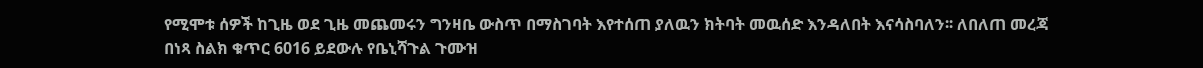የሚሞቱ ሰዎች ከጊዜ ወደ ጊዜ መጨመሩን ግንዛቤ ውስጥ በማስገባት እየተሰጠ ያለዉን ክትባት መዉሰድ እንዳለበት እናሳስባለን፡፡ ለበለጠ መረጃ በነጻ ስልክ ቁጥር 6016 ይደውሉ የቤኒሻጉል ጉሙዝ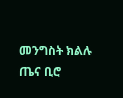መንግስት ክልሉ ጤና ቢሮ